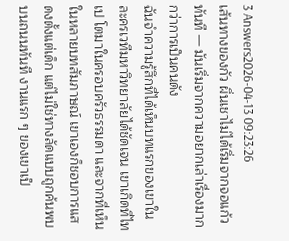3 Answers2026-04-13 09:23:26
เส้นทางของกัว ผิ่นเชาไม่ได้เริ่มจากจอแก้วทันที — มันเริ่มจากความอยากเล่าเรื่องมากกว่าการเป็นคนดัง
ฉันจำความรู้สึกที่ได้เห็นบทแรกของเขาในละครเวทีมหาวิทยาลัยได้ชัดเจน เขาเกิดที่ไทเป โตมาในครอบครัวธรรมดา และจากที่เห็นในหลายบทสัมภาษณ์ เขาเองก็ชอบการแสดงตั้งแต่เด็ก แต่ไม่ใช่ทางลัดแบบถูกค้นพบบนถนนทันที งานแรก ๆ ของเขาเป็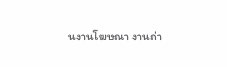นงานโฆษณา งานถ่า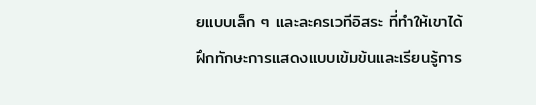ยแบบเล็ก ๆ และละครเวทีอิสระ ที่ทำให้เขาได้ฝึกทักษะการแสดงแบบเข้มข้นและเรียนรู้การ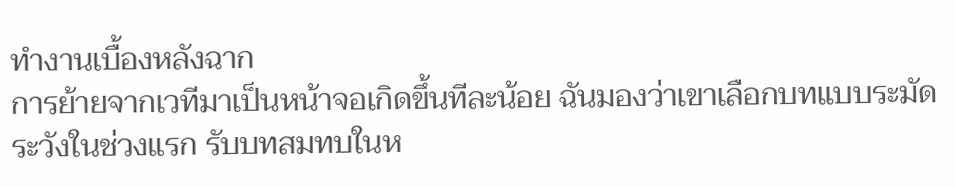ทำงานเบื้องหลังฉาก
การย้ายจากเวทีมาเป็นหน้าจอเกิดขึ้นทีละน้อย ฉันมองว่าเขาเลือกบทแบบระมัดระวังในช่วงแรก รับบทสมทบในห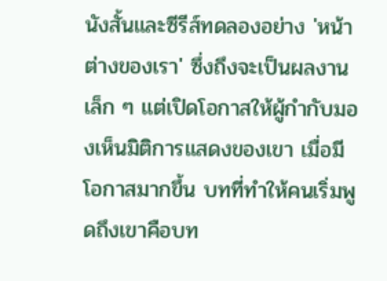นังสั้นและซีรีส์ทดลองอย่าง 'หน้าต่างของเรา' ซึ่งถึงจะเป็นผลงานเล็ก ๆ แต่เปิดโอกาสให้ผู้กำกับมองเห็นมิติการแสดงของเขา เมื่อมีโอกาสมากขึ้น บทที่ทำให้คนเริ่มพูดถึงเขาคือบท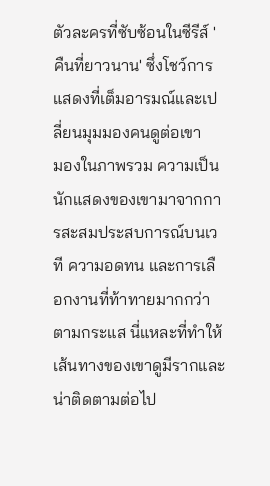ตัวละครที่ซับซ้อนในซีรีส์ 'คืนที่ยาวนาน' ซึ่งโชว์การแสดงที่เต็มอารมณ์และเปลี่ยนมุมมองคนดูต่อเขา
มองในภาพรวม ความเป็นนักแสดงของเขามาจากการสะสมประสบการณ์บนเวที ความอดทน และการเลือกงานที่ท้าทายมากกว่าตามกระแส นี่แหละที่ทำให้เส้นทางของเขาดูมีรากและน่าติดตามต่อไป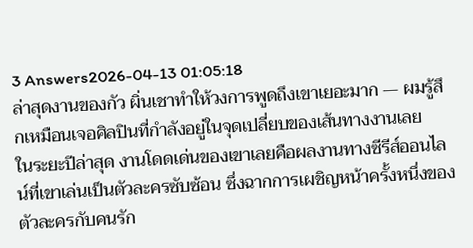3 Answers2026-04-13 01:05:18
ล่าสุดงานของกัว ผิ่นเชาทำให้วงการพูดถึงเขาเยอะมาก — ผมรู้สึกเหมือนเจอศิลปินที่กำลังอยู่ในจุดเปลี่ยบของเส้นทางงานเลย
ในระยะปีล่าสุด งานโดดเด่นของเขาเลยคือผลงานทางซีรีส์ออนไลน์ที่เขาเล่นเป็นตัวละครซับซ้อน ซึ่งฉากการเผชิญหน้าครั้งหนึ่งของตัวละครกับคนรัก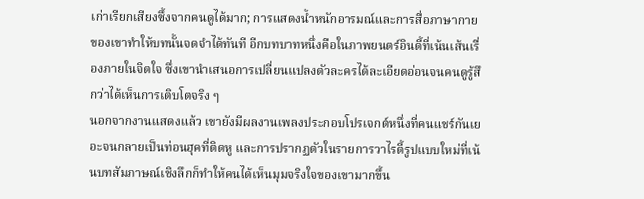เก่าเรียกเสียงซึ้งจากคนดูได้มาก; การแสดงน้ำหนักอารมณ์และการสื่อภาษากายของเขาทำให้บทนั้นจดจำได้ทันที อีกบทบาทหนึ่งคือในภาพยนตร์อินดี้ที่เน้นเส้นเรื่องภายในจิตใจ ซึ่งเขานำเสนอการเปลี่ยนแปลงตัวละครได้ละเอียดอ่อนจนคนดูรู้สึกว่าได้เห็นการเติบโตจริง ๆ
นอกจากงานแสดงแล้ว เขายังมีผลงานเพลงประกอบโปรเจกต์หนึ่งที่คนแชร์กันเยอะจนกลายเป็นท่อนฮุคที่ติดหู และการปรากฏตัวในรายการวาไรตี้รูปแบบใหม่ที่เน้นบทสัมภาษณ์เชิงลึกก็ทำให้คนได้เห็นมุมจริงใจของเขามากขึ้น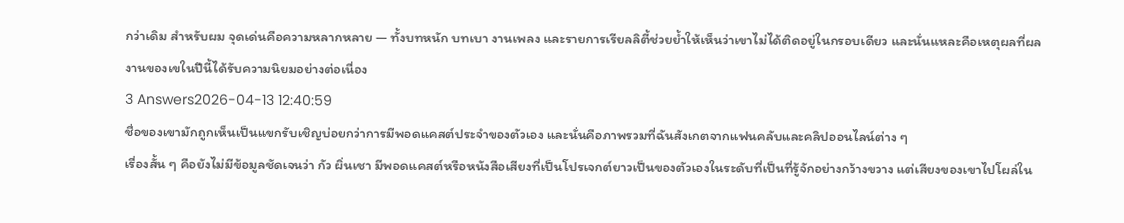กว่าเดิม สำหรับผม จุดเด่นคือความหลากหลาย — ทั้งบทหนัก บทเบา งานเพลง และรายการเรียลลิตี้ช่วยย้ำให้เห็นว่าเขาไม่ได้ติดอยู่ในกรอบเดียว และนั่นแหละคือเหตุผลที่ผลงานของเขในปีนี้ได้รับความนิยมอย่างต่อเนื่อง
3 Answers2026-04-13 12:40:59
ชื่อของเขามักถูกเห็นเป็นแขกรับเชิญบ่อยกว่าการมีพอดแคสต์ประจำของตัวเอง และนั่นคือภาพรวมที่ฉันสังเกตจากแฟนคลับและคลิปออนไลน์ต่าง ๆ
เรื่องสั้น ๆ คือยังไม่มีข้อมูลชัดเจนว่า กัว ผิ่นเชา มีพอดแคสต์หรือหนังสือเสียงที่เป็นโปรเจกต์ยาวเป็นของตัวเองในระดับที่เป็นที่รู้จักอย่างกว้างขวาง แต่เสียงของเขาไปโผล่ใน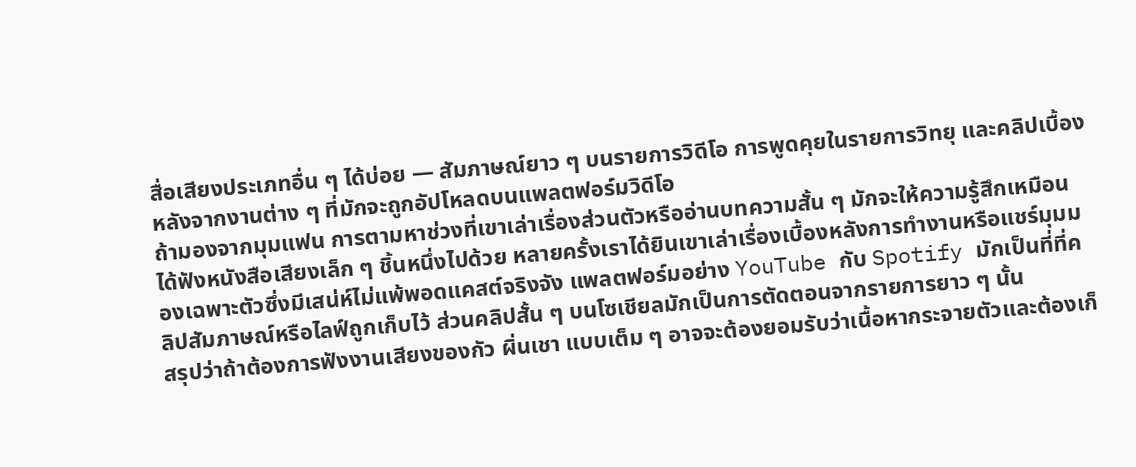สื่อเสียงประเภทอื่น ๆ ได้บ่อย — สัมภาษณ์ยาว ๆ บนรายการวิดีโอ การพูดคุยในรายการวิทยุ และคลิปเบื้องหลังจากงานต่าง ๆ ที่มักจะถูกอัปโหลดบนแพลตฟอร์มวิดีโอ
ถ้ามองจากมุมแฟน การตามหาช่วงที่เขาเล่าเรื่องส่วนตัวหรืออ่านบทความสั้น ๆ มักจะให้ความรู้สึกเหมือนได้ฟังหนังสือเสียงเล็ก ๆ ชิ้นหนึ่งไปด้วย หลายครั้งเราได้ยินเขาเล่าเรื่องเบื้องหลังการทำงานหรือแชร์มุมมองเฉพาะตัวซึ่งมีเสน่ห์ไม่แพ้พอดแคสต์จริงจัง แพลตฟอร์มอย่าง YouTube กับ Spotify มักเป็นที่ที่คลิปสัมภาษณ์หรือไลฟ์ถูกเก็บไว้ ส่วนคลิปสั้น ๆ บนโซเชียลมักเป็นการตัดตอนจากรายการยาว ๆ นั้น
สรุปว่าถ้าต้องการฟังงานเสียงของกัว ผิ่นเชา แบบเต็ม ๆ อาจจะต้องยอมรับว่าเนื้อหากระจายตัวและต้องเก็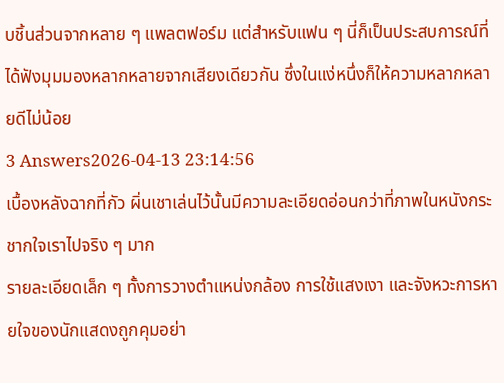บชิ้นส่วนจากหลาย ๆ แพลตฟอร์ม แต่สำหรับแฟน ๆ นี่ก็เป็นประสบการณ์ที่ได้ฟังมุมมองหลากหลายจากเสียงเดียวกัน ซึ่งในแง่หนึ่งก็ให้ความหลากหลายดีไม่น้อย
3 Answers2026-04-13 23:14:56
เบื้องหลังฉากที่กัว ผิ่นเชาเล่นไว้นั้นมีความละเอียดอ่อนกว่าที่ภาพในหนังกระชากใจเราไปจริง ๆ มาก
รายละเอียดเล็ก ๆ ทั้งการวางตำแหน่งกล้อง การใช้แสงเงา และจังหวะการหายใจของนักแสดงถูกคุมอย่า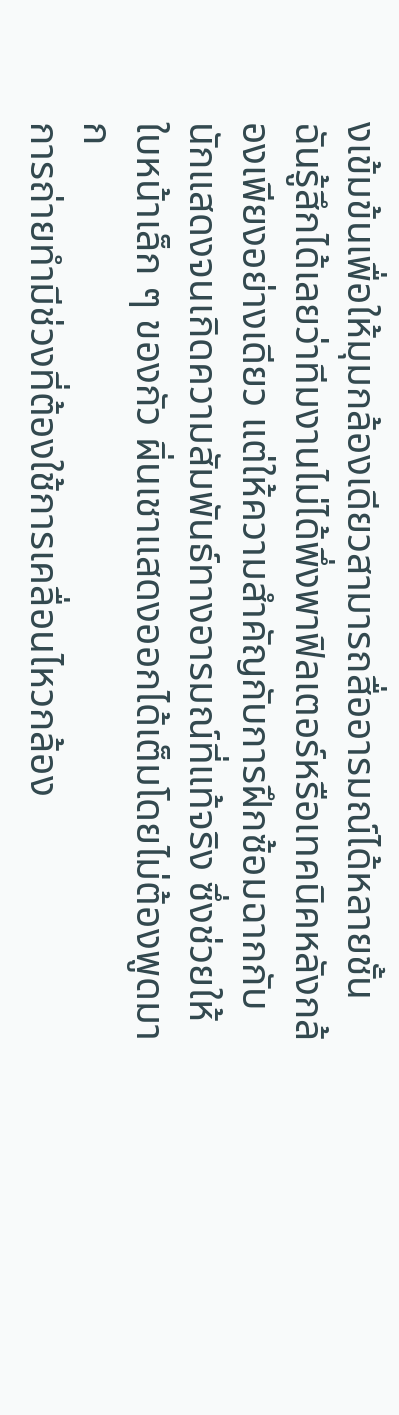งเข้มข้นเพื่อให้มุมกล้องเดียวสามารถสื่ออารมณ์ได้หลายชั้น ฉันรู้สึกได้เลยว่าทีมงานไม่ได้พึ่งพาฟิลเตอร์หรือเทคนิคหลังกล้องเพียงอย่างเดียว แต่ให้ความสำคัญกับการฝึกซ้อมฉากกับนักแสดงจนเกิดความสัมพันธ์ทางอารมณ์ที่แท้จริง ซึ่งช่วยให้ใบหน้าเล็ก ๆ ของกัว ผิ่นเชาแสดงออกได้เต็มโดยไม่ต้องพูดมาก
การถ่ายทำมีช่วงที่ต้องใช้การเคลื่อนไหวกล้อง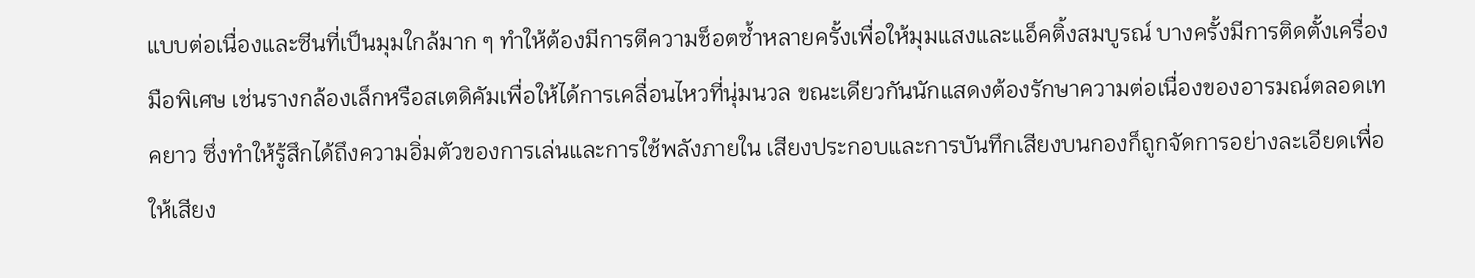แบบต่อเนื่องและซีนที่เป็นมุมใกล้มาก ๆ ทำให้ต้องมีการตีความช็อตซ้ำหลายครั้งเพื่อให้มุมแสงและแอ็คติ้งสมบูรณ์ บางครั้งมีการติดตั้งเครื่องมือพิเศษ เช่นรางกล้องเล็กหรือสเตดิคัมเพื่อให้ได้การเคลื่อนไหวที่นุ่มนวล ขณะเดียวกันนักแสดงต้องรักษาความต่อเนื่องของอารมณ์ตลอดเทคยาว ซึ่งทำให้รู้สึกได้ถึงความอิ่มตัวของการเล่นและการใช้พลังภายใน เสียงประกอบและการบันทึกเสียงบนกองก็ถูกจัดการอย่างละเอียดเพื่อให้เสียง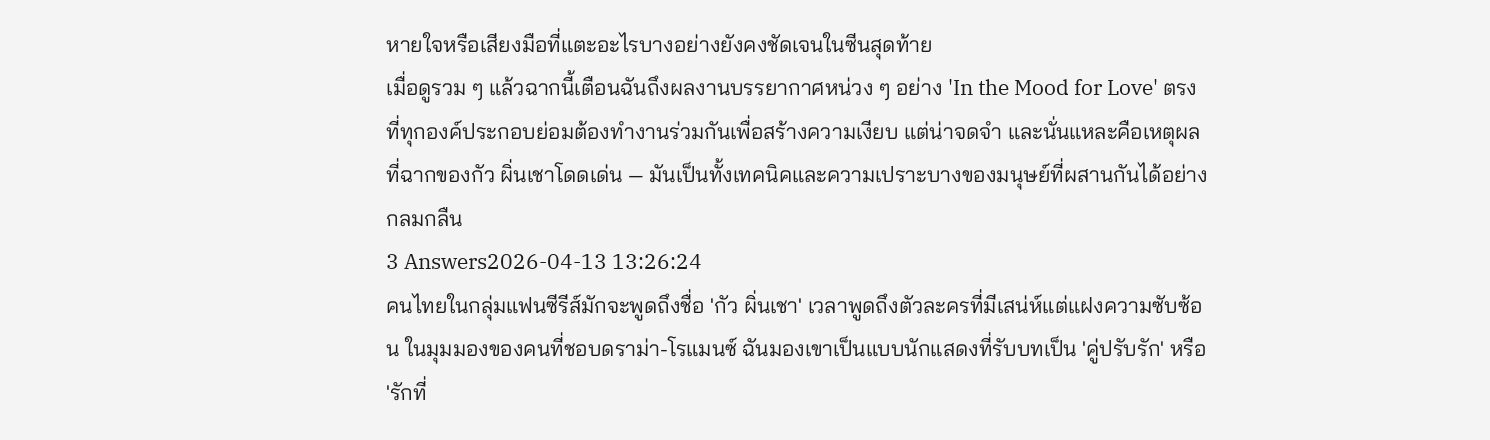หายใจหรือเสียงมือที่แตะอะไรบางอย่างยังคงชัดเจนในซีนสุดท้าย
เมื่อดูรวม ๆ แล้วฉากนี้เตือนฉันถึงผลงานบรรยากาศหน่วง ๆ อย่าง 'In the Mood for Love' ตรงที่ทุกองค์ประกอบย่อมต้องทำงานร่วมกันเพื่อสร้างความเงียบ แต่น่าจดจำ และนั่นแหละคือเหตุผลที่ฉากของกัว ผิ่นเชาโดดเด่น — มันเป็นทั้งเทคนิคและความเปราะบางของมนุษย์ที่ผสานกันได้อย่างกลมกลืน
3 Answers2026-04-13 13:26:24
คนไทยในกลุ่มแฟนซีรีส์มักจะพูดถึงชื่อ 'กัว ผิ่นเชา' เวลาพูดถึงตัวละครที่มีเสน่ห์แต่แฝงความซับซ้อน ในมุมมองของคนที่ชอบดราม่า-โรแมนซ์ ฉันมองเขาเป็นแบบนักแสดงที่รับบทเป็น 'คู่ปรับรัก' หรือ 'รักที่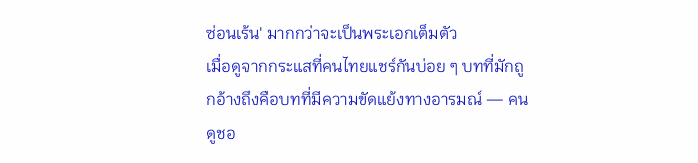ซ่อนเร้น' มากกว่าจะเป็นพระเอกเต็มตัว
เมื่อดูจากกระแสที่คนไทยแชร์กันบ่อย ๆ บทที่มักถูกอ้างถึงคือบทที่มีความขัดแย้งทางอารมณ์ — คนดูชอ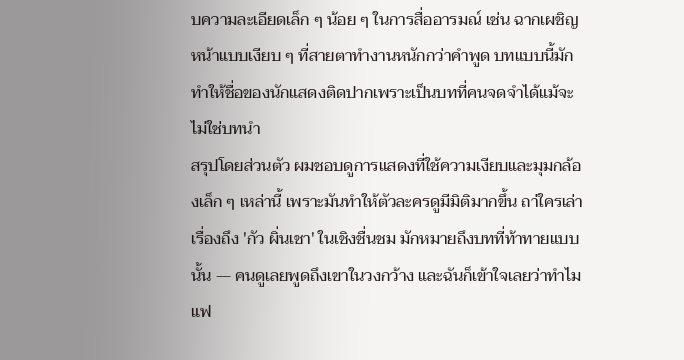บความละเอียดเล็ก ๆ น้อย ๆ ในการสื่ออารมณ์ เช่น ฉากเผชิญหน้าแบบเงียบ ๆ ที่สายตาทำงานหนักกว่าคำพูด บทแบบนี้มักทำให้ชื่อของนักแสดงติดปากเพราะเป็นบทที่คนจดจำได้แม้จะไม่ใช่บทนำ
สรุปโดยส่วนตัว ผมชอบดูการแสดงที่ใช้ความเงียบและมุมกล้องเล็ก ๆ เหล่านี้ เพราะมันทำให้ตัวละครดูมีมิติมากขึ้น ถา่ใครเล่าเรื่องถึง 'กัว ผิ่นเชา' ในเชิงชื่นชม มักหมายถึงบทที่ท้าทายแบบนั้น — คนดูเลยพูดถึงเขาในวงกว้าง และฉันก็เข้าใจเลยว่าทำไมแฟ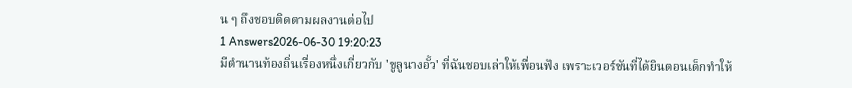น ๆ ถึงชอบติดตามผลงานต่อไป
1 Answers2026-06-30 19:20:23
มีตำนานท้องถิ่นเรื่องหนึ่งเกี่ยวกับ 'ขูลูนางอั้ว' ที่ฉันชอบเล่าให้เพื่อนฟัง เพราะเวอร์ชันที่ได้ยินตอนเด็กทำให้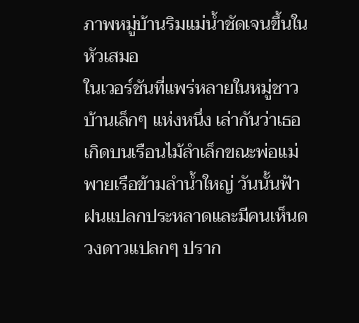ภาพหมู่บ้านริมแม่น้ำชัดเจนขึ้นในหัวเสมอ
ในเวอร์ชันที่แพร่หลายในหมู่ชาวบ้านเล็กๆ แห่งหนึ่ง เล่ากันว่าเธอเกิดบนเรือนไม้ลำเล็กขณะพ่อแม่พายเรือข้ามลำน้ำใหญ่ วันนั้นฟ้าฝนแปลกประหลาดและมีคนเห็นดวงดาวแปลกๆ ปราก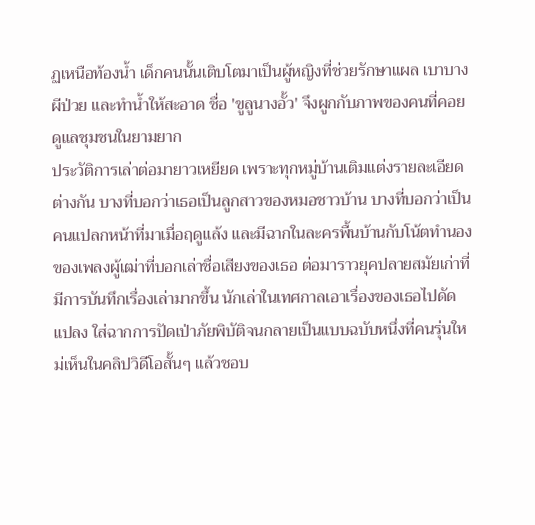ฏเหนือท้องน้ำ เด็กคนนั้นเติบโตมาเป็นผู้หญิงที่ช่วยรักษาแผล เบาบางผีป่วย และทำน้ำให้สะอาด ชื่อ 'ขูลูนางอั้ว' จึงผูกกับภาพของคนที่คอยดูแลชุมชนในยามยาก
ประวัติการเล่าต่อมายาวเหยียด เพราะทุกหมู่บ้านเติมแต่งรายละเอียดต่างกัน บางที่บอกว่าเธอเป็นลูกสาวของหมอชาวบ้าน บางที่บอกว่าเป็นคนแปลกหน้าที่มาเมื่อฤดูแล้ง และมีฉากในละครพื้นบ้านกับโน้ตทำนองของเพลงผู้เฒ่าที่บอกเล่าชื่อเสียงของเธอ ต่อมาราวยุคปลายสมัยเก่าที่มีการบันทึกเรื่องเล่ามากขึ้น นักเล่าในเทศกาลเอาเรื่องของเธอไปดัดแปลง ใส่ฉากการปัดเป่าภัยพิบัติจนกลายเป็นแบบฉบับหนึ่งที่คนรุ่นใหม่เห็นในคลิปวิดีโอสั้นๆ แล้วชอบ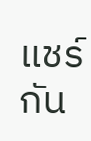แชร์กัน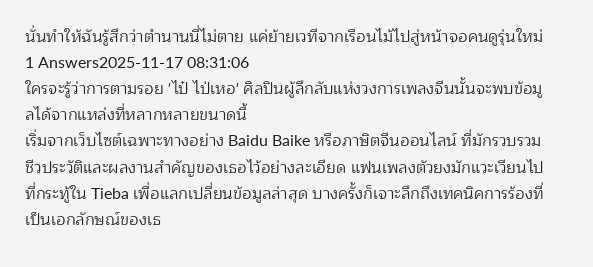นั่นทำให้ฉันรู้สึกว่าตำนานนี่ไม่ตาย แค่ย้ายเวทีจากเรือนไม้ไปสู่หน้าจอคนดูรุ่นใหม่
1 Answers2025-11-17 08:31:06
ใครจะรู้ว่าการตามรอย 'ไป๋ ไป่เหอ' ศิลปินผู้ลึกลับแห่งวงการเพลงจีนนั้นจะพบข้อมูลได้จากแหล่งที่หลากหลายขนาดนี้
เริ่มจากเว็บไซต์เฉพาะทางอย่าง Baidu Baike หรือภาษิตจีนออนไลน์ ที่มักรวบรวมชีวประวัติและผลงานสำคัญของเธอไว้อย่างละเอียด แฟนเพลงตัวยงมักแวะเวียนไปที่กระทู้ใน Tieba เพื่อแลกเปลี่ยนข้อมูลล่าสุด บางครั้งก็เจาะลึกถึงเทคนิคการร้องที่เป็นเอกลักษณ์ของเธ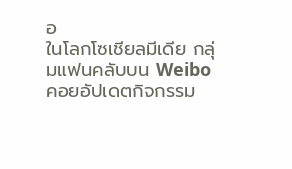อ
ในโลกโซเชียลมีเดีย กลุ่มแฟนคลับบน Weibo คอยอัปเดตกิจกรรม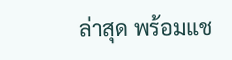ล่าสุด พร้อมแช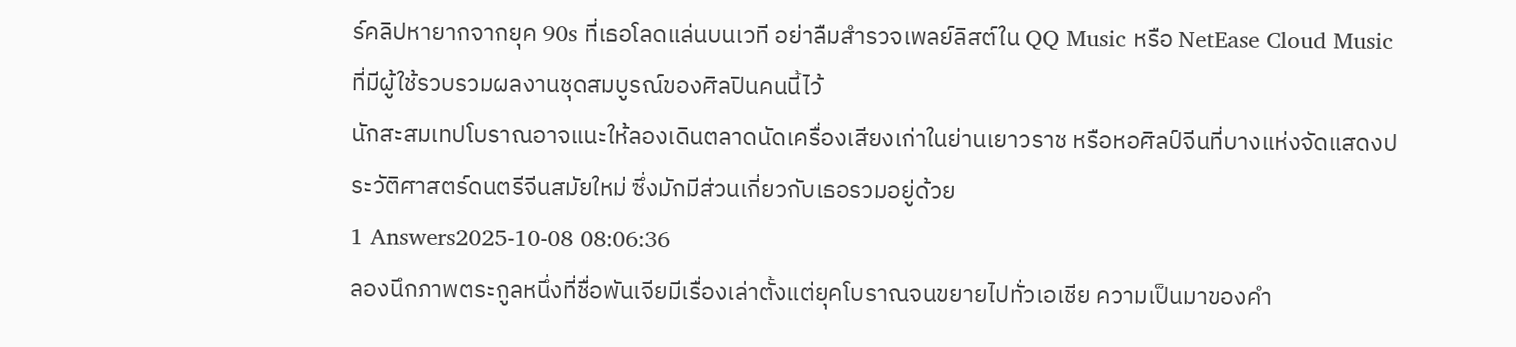ร์คลิปหายากจากยุค 90s ที่เธอโลดแล่นบนเวที อย่าลืมสำรวจเพลย์ลิสต์ใน QQ Music หรือ NetEase Cloud Music ที่มีผู้ใช้รวบรวมผลงานชุดสมบูรณ์ของศิลปินคนนี้ไว้
นักสะสมเทปโบราณอาจแนะให้ลองเดินตลาดนัดเครื่องเสียงเก่าในย่านเยาวราช หรือหอศิลป์จีนที่บางแห่งจัดแสดงประวัติศาสตร์ดนตรีจีนสมัยใหม่ ซึ่งมักมีส่วนเกี่ยวกับเธอรวมอยู่ด้วย
1 Answers2025-10-08 08:06:36
ลองนึกภาพตระกูลหนึ่งที่ชื่อพันเจียมีเรื่องเล่าตั้งแต่ยุคโบราณจนขยายไปทั่วเอเชีย ความเป็นมาของคำ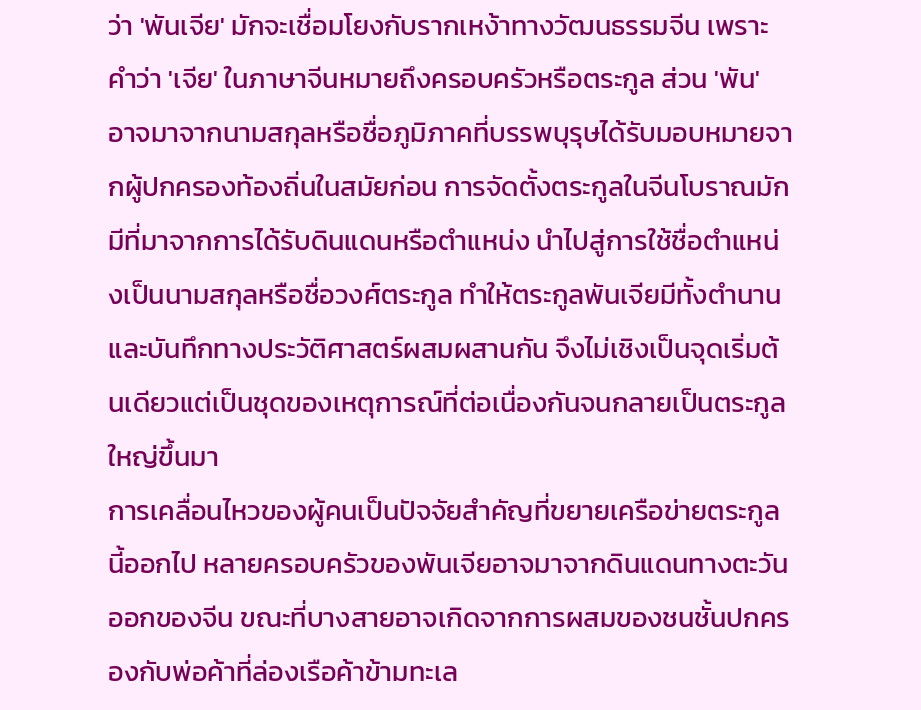ว่า 'พันเจีย' มักจะเชื่อมโยงกับรากเหง้าทางวัฒนธรรมจีน เพราะคำว่า 'เจีย' ในภาษาจีนหมายถึงครอบครัวหรือตระกูล ส่วน 'พัน' อาจมาจากนามสกุลหรือชื่อภูมิภาคที่บรรพบุรุษได้รับมอบหมายจากผู้ปกครองท้องถิ่นในสมัยก่อน การจัดตั้งตระกูลในจีนโบราณมักมีที่มาจากการได้รับดินแดนหรือตำแหน่ง นำไปสู่การใช้ชื่อตำแหน่งเป็นนามสกุลหรือชื่อวงศ์ตระกูล ทำให้ตระกูลพันเจียมีทั้งตำนานและบันทึกทางประวัติศาสตร์ผสมผสานกัน จึงไม่เชิงเป็นจุดเริ่มต้นเดียวแต่เป็นชุดของเหตุการณ์ที่ต่อเนื่องกันจนกลายเป็นตระกูลใหญ่ขึ้นมา
การเคลื่อนไหวของผู้คนเป็นปัจจัยสำคัญที่ขยายเครือข่ายตระกูลนี้ออกไป หลายครอบครัวของพันเจียอาจมาจากดินแดนทางตะวันออกของจีน ขณะที่บางสายอาจเกิดจากการผสมของชนชั้นปกครองกับพ่อค้าที่ล่องเรือค้าข้ามทะเล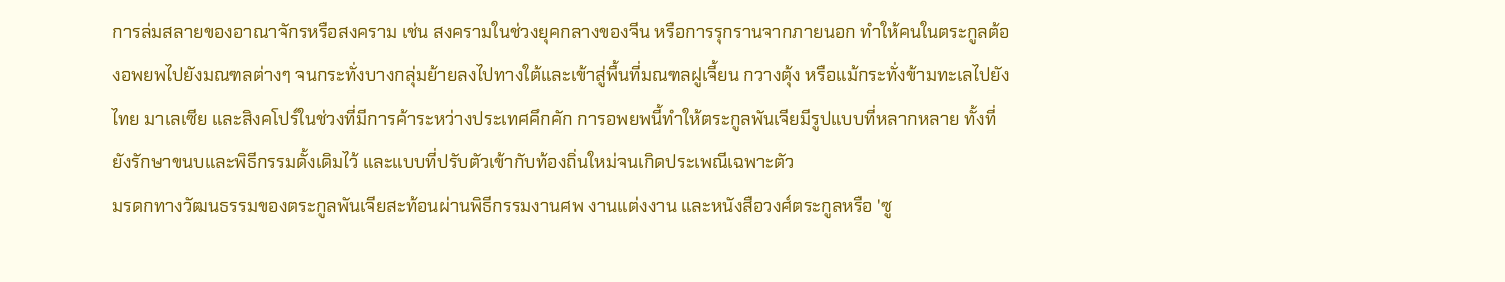การล่มสลายของอาณาจักรหรือสงคราม เช่น สงครามในช่วงยุคกลางของจีน หรือการรุกรานจากภายนอก ทำให้คนในตระกูลต้องอพยพไปยังมณฑลต่างๆ จนกระทั่งบางกลุ่มย้ายลงไปทางใต้และเข้าสู่พื้นที่มณฑลฝูเจี้ยน กวางตุ้ง หรือแม้กระทั่งข้ามทะเลไปยังไทย มาเลเซีย และสิงคโปร์ในช่วงที่มีการค้าระหว่างประเทศคึกคัก การอพยพนี้ทำให้ตระกูลพันเจียมีรูปแบบที่หลากหลาย ทั้งที่ยังรักษาขนบและพิธีกรรมดั้งเดิมไว้ และแบบที่ปรับตัวเข้ากับท้องถิ่นใหม่จนเกิดประเพณีเฉพาะตัว
มรดกทางวัฒนธรรมของตระกูลพันเจียสะท้อนผ่านพิธีกรรมงานศพ งานแต่งงาน และหนังสือวงศ์ตระกูลหรือ 'ซู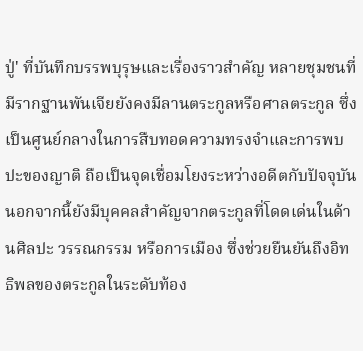ปู่' ที่บันทึกบรรพบุรุษและเรื่องราวสำคัญ หลายชุมชนที่มีรากฐานพันเจียยังคงมีลานตระกูลหรือศาลตระกูล ซึ่งเป็นศูนย์กลางในการสืบทอดความทรงจำและการพบปะของญาติ ถือเป็นจุดเชื่อมโยงระหว่างอดีตกับปัจจุบัน นอกจากนี้ยังมีบุคคลสำคัญจากตระกูลที่โดดเด่นในด้านศิลปะ วรรณกรรม หรือการเมือง ซึ่งช่วยยืนยันถึงอิทธิพลของตระกูลในระดับท้อง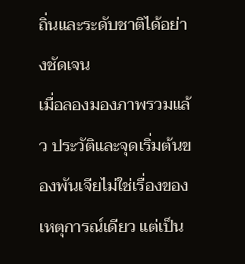ถิ่นและระดับชาติได้อย่างชัดเจน
เมื่อลองมองภาพรวมแล้ว ประวัติและจุดเริ่มต้นของพันเจียไม่ใช่เรื่องของเหตุการณ์เดียว แต่เป็น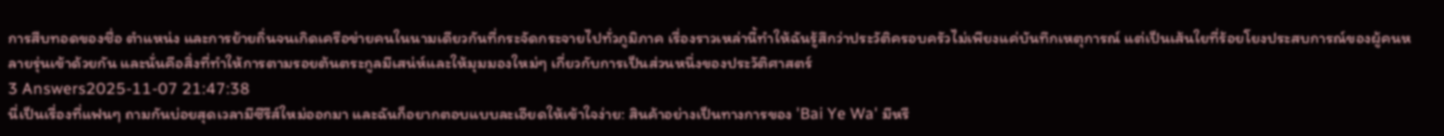การสืบทอดของชื่อ ตำแหน่ง และการย้ายถิ่นจนเกิดเครือข่ายคนในนามเดียวกันที่กระจัดกระจายไปทั่วภูมิภาค เรื่องราวเหล่านี้ทำให้ฉันรู้สึกว่าประวัติครอบครัวไม่เพียงแค่บันทึกเหตุการณ์ แต่เป็นเส้นใยที่ร้อยโยงประสบการณ์ของผู้คนหลายรุ่นเข้าด้วยกัน และนั่นคือสิ่งที่ทำให้การตามรอยต้นตระกูลมีเสน่ห์และให้มุมมองใหม่ๆ เกี่ยวกับการเป็นส่วนหนึ่งของประวัติศาสตร์
3 Answers2025-11-07 21:47:38
นี่เป็นเรื่องที่แฟนๆ ถามกันบ่อยสุดเวลามีซีรีส์ใหม่ออกมา และฉันก็อยากตอบแบบละเอียดให้เข้าใจง่าย: สินค้าอย่างเป็นทางการของ 'Bai Ye Wa' มีหรื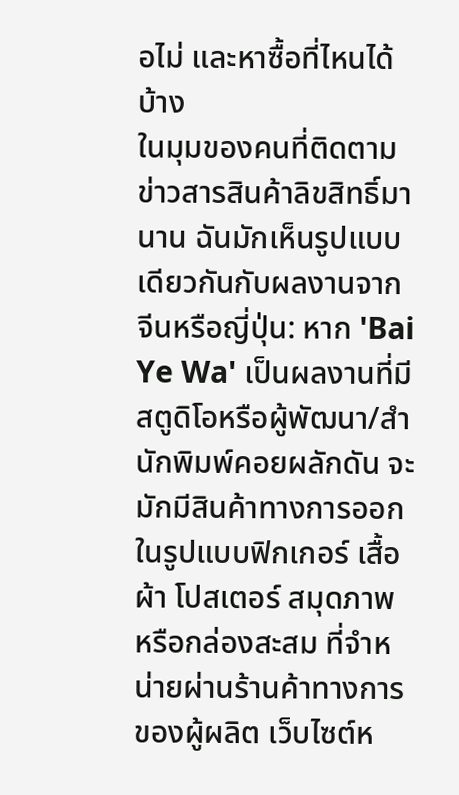อไม่ และหาซื้อที่ไหนได้บ้าง
ในมุมของคนที่ติดตามข่าวสารสินค้าลิขสิทธิ์มานาน ฉันมักเห็นรูปแบบเดียวกันกับผลงานจากจีนหรือญี่ปุ่น: หาก 'Bai Ye Wa' เป็นผลงานที่มีสตูดิโอหรือผู้พัฒนา/สำนักพิมพ์คอยผลักดัน จะมักมีสินค้าทางการออกในรูปแบบฟิกเกอร์ เสื้อผ้า โปสเตอร์ สมุดภาพ หรือกล่องสะสม ที่จำหน่ายผ่านร้านค้าทางการของผู้ผลิต เว็บไซต์ห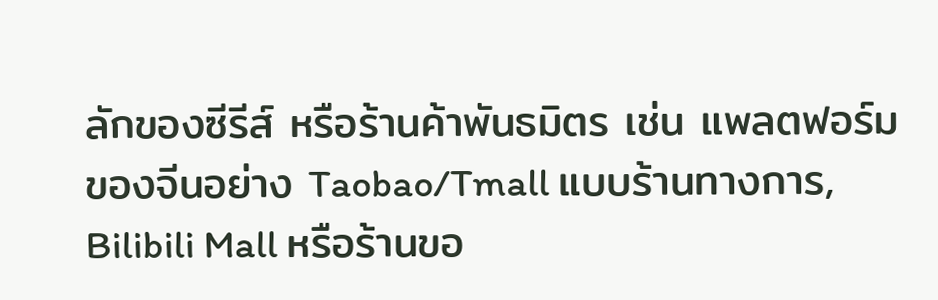ลักของซีรีส์ หรือร้านค้าพันธมิตร เช่น แพลตฟอร์มของจีนอย่าง Taobao/Tmall แบบร้านทางการ, Bilibili Mall หรือร้านขอ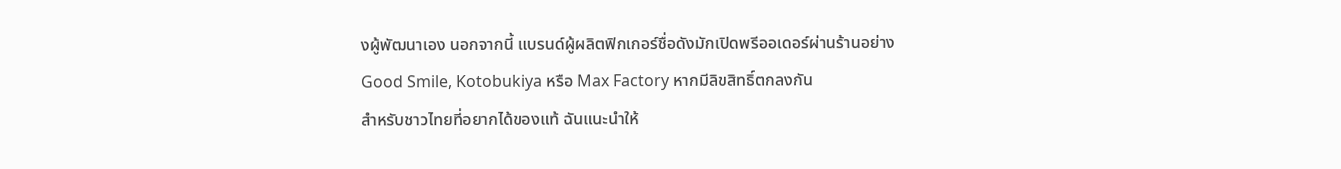งผู้พัฒนาเอง นอกจากนี้ แบรนด์ผู้ผลิตฟิกเกอร์ชื่อดังมักเปิดพรีออเดอร์ผ่านร้านอย่าง Good Smile, Kotobukiya หรือ Max Factory หากมีลิขสิทธิ์ตกลงกัน
สำหรับชาวไทยที่อยากได้ของแท้ ฉันแนะนำให้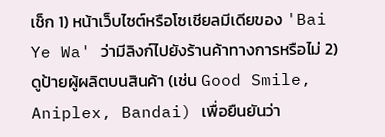เช็ก 1) หน้าเว็บไซต์หรือโซเชียลมีเดียของ 'Bai Ye Wa' ว่ามีลิงก์ไปยังร้านค้าทางการหรือไม่ 2) ดูป้ายผู้ผลิตบนสินค้า (เช่น Good Smile, Aniplex, Bandai) เพื่อยืนยันว่า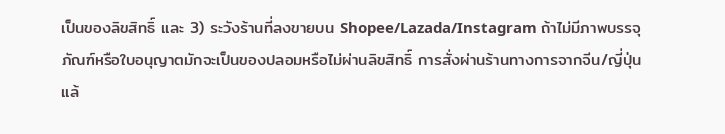เป็นของลิขสิทธิ์ และ 3) ระวังร้านที่ลงขายบน Shopee/Lazada/Instagram ถ้าไม่มีภาพบรรจุภัณฑ์หรือใบอนุญาตมักจะเป็นของปลอมหรือไม่ผ่านลิขสิทธิ์ การสั่งผ่านร้านทางการจากจีน/ญี่ปุ่นแล้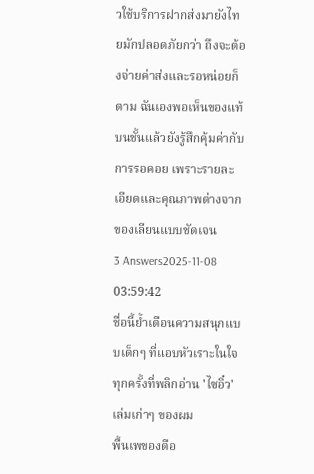วใช้บริการฝากส่งมายังไทยมักปลอดภัยกว่า ถึงจะต้องจ่ายค่าส่งและรอหน่อยก็ตาม ฉันเองพอเห็นของแท้บนชั้นแล้วยังรู้สึกคุ้มค่ากับการรอคอย เพราะรายละเอียดและคุณภาพต่างจากของเลียนแบบชัดเจน
3 Answers2025-11-08 03:59:42
ชื่อนี้ย้ำเตือนความสนุกแบบเด็กๆ ที่แอบหัวเราะในใจทุกครั้งที่พลิกอ่าน 'ไซอิ๋ว' เล่มเก่าๆ ของผม
พื้นเพของตือ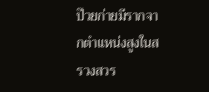ป๊วยก่ายมีรากจากตำแหน่งสูงในสรวงสวร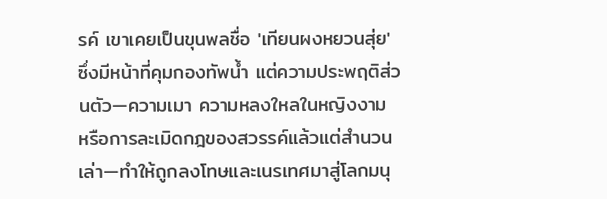รค์ เขาเคยเป็นขุนพลชื่อ 'เทียนผงหยวนสุ่ย' ซึ่งมีหน้าที่คุมกองทัพน้ำ แต่ความประพฤติส่วนตัว—ความเมา ความหลงใหลในหญิงงาม หรือการละเมิดกฎของสวรรค์แล้วแต่สำนวนเล่า—ทำให้ถูกลงโทษและเนรเทศมาสู่โลกมนุ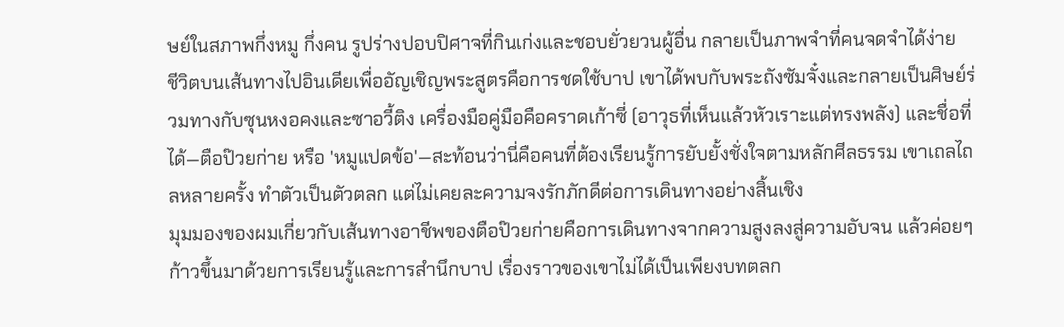ษย์ในสภาพกึ่งหมู กึ่งคน รูปร่างปอบปิศาจที่กินเก่งและชอบยั่วยวนผู้อื่น กลายเป็นภาพจำที่คนจดจำได้ง่าย
ชีวิตบนเส้นทางไปอินเดียเพื่ออัญเชิญพระสูตรคือการชดใช้บาป เขาได้พบกับพระถังซัมจั๋งและกลายเป็นศิษย์ร่วมทางกับซุนหงอคงและซาอวี้ติง เครื่องมือคู่มือคือคราดเก้าซี่ (อาวุธที่เห็นแล้วหัวเราะแต่ทรงพลัง) และชื่อที่ได้—ตือป๊วยก่าย หรือ 'หมูแปดข้อ'—สะท้อนว่านี่คือคนที่ต้องเรียนรู้การยับยั้งชั่งใจตามหลักศีลธรรม เขาเถลไถลหลายครั้ง ทำตัวเป็นตัวตลก แต่ไม่เคยละความจงรักภักดีต่อการเดินทางอย่างสิ้นเชิง
มุมมองของผมเกี่ยวกับเส้นทางอาชีพของตือป๊วยก่ายคือการเดินทางจากความสูงลงสู่ความอับจน แล้วค่อยๆ ก้าวขึ้นมาด้วยการเรียนรู้และการสำนึกบาป เรื่องราวของเขาไม่ได้เป็นเพียงบทตลก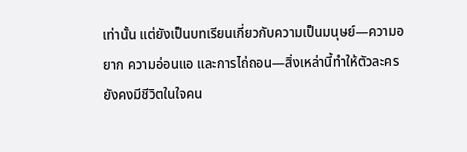เท่านั้น แต่ยังเป็นบทเรียนเกี่ยวกับความเป็นมนุษย์—ความอยาก ความอ่อนแอ และการไถ่ถอน—สิ่งเหล่านี้ทำให้ตัวละครยังคงมีชีวิตในใจคน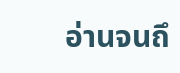อ่านจนถึ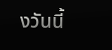งวันนี้